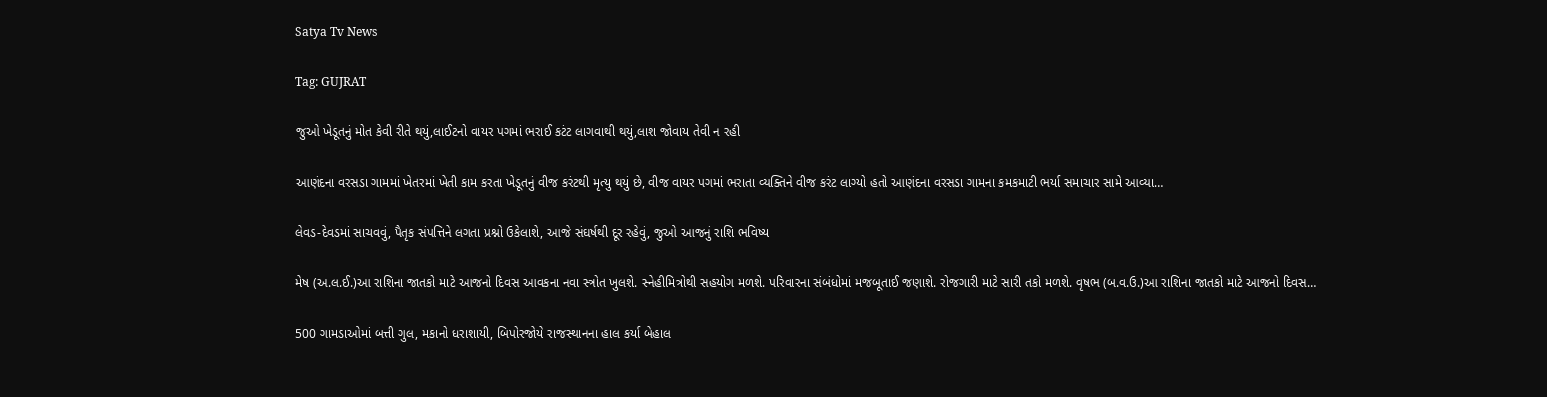Satya Tv News

Tag: GUJRAT

જુઓ ખેડૂતનું મોત કેવી રીતે થયું,લાઈટનો વાયર પગમાં ભરાઈ કટંટ લાગવાથી થયું,લાશ જોવાય તેવી ન રહી

આણંદના વરસડા ગામમાં ખેતરમાં ખેતી કામ કરતા ખેડૂતનું વીજ કરંટથી મૃત્યુ થયું છે, વીજ વાયર પગમાં ભરાતા વ્યક્તિને વીજ કરંટ લાગ્યો હતો આણંદના વરસડા ગામના કમકમાટી ભર્યા સમાચાર સામે આવ્યા…

લેવડ-દેવડમાં સાચવવું, પૈતૃક સંપત્તિને લગતા પ્રશ્નો ઉકેલાશે, આજે સંઘર્ષથી દૂર રહેવું, જુઓ આજનું રાશિ ભવિષ્ય

મેષ (અ.લ.ઈ.)આ રાશિના જાતકો માટે આજનો દિવસ આવકના નવા સ્ત્રોત ખુલશે. સ્નેહીમિત્રોથી સહયોગ મળશે. પરિવારના સંબંધોમાં મજબૂતાઈ જણાશે. રોજગારી માટે સારી તકો મળશે. વૃષભ (બ.વ.ઉ.)આ રાશિના જાતકો માટે આજનો દિવસ…

500 ગામડાઓમાં બત્તી ગુલ, મકાનો ધરાશાયી, બિપોરજોયે રાજસ્થાનના હાલ કર્યા બેહાલ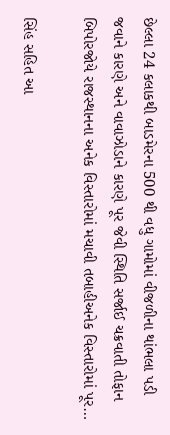છેલ્લા 24 કલાકથી બાડમેરના 500 થી વધુ ગામોમાં વીજળીના થાંભલા પડી જવાને કારણે અને વાવાઝોડાને કારણે પૂર જેવી સ્થિતિ સર્જાઈ ચક્રવાતી તોફાન બિપોરજોયે રાજસ્થાનના અનેક વિસ્તારોમાં મચાવી તબાહીઅનેક વિસ્તારોમાં પૂર…

સિંહ સહિત આ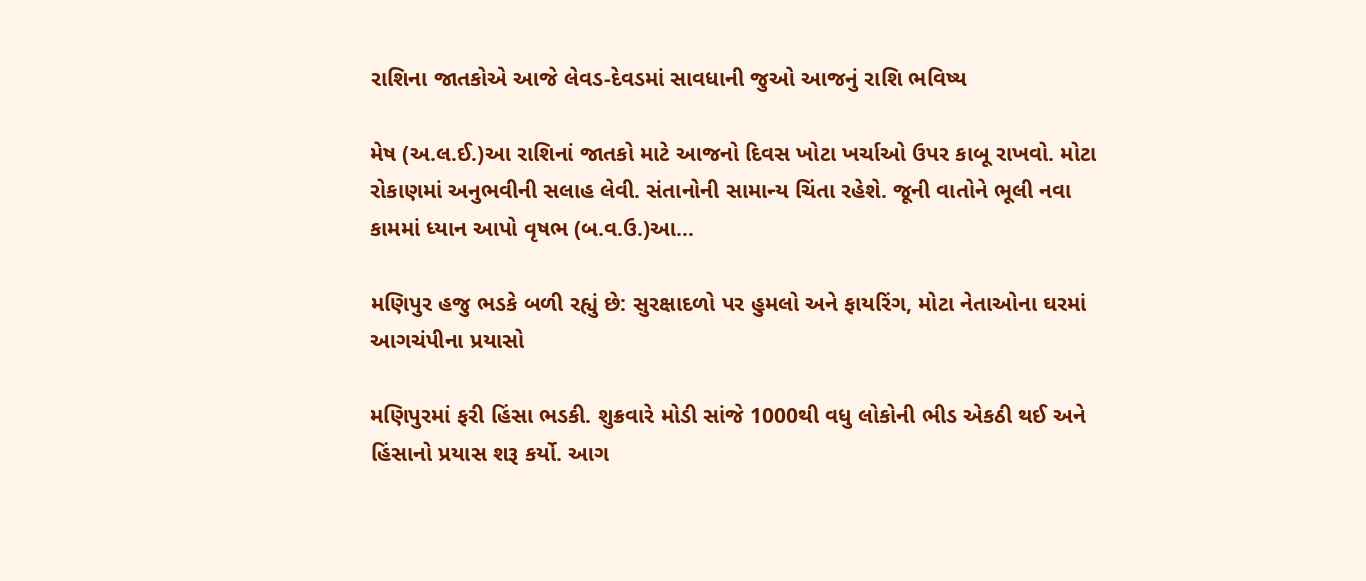રાશિના જાતકોએ આજે લેવડ-દેવડમાં સાવધાની જુઓ આજનું રાશિ ભવિષ્ય

મેષ (અ.લ.ઈ.)આ રાશિનાં જાતકો માટે આજનો દિવસ ખોટા ખર્ચાઓ ઉપર કાબૂ રાખવો. મોટા રોકાણમાં અનુભવીની સલાહ લેવી. સંતાનોની સામાન્ય ચિંતા રહેશે. જૂની વાતોને ભૂલી નવા કામમાં ધ્યાન આપો વૃષભ (બ.વ.ઉ.)આ…

મણિપુર હજુ ભડકે બળી રહ્યું છે: સુરક્ષાદળો પર હુમલો અને ફાયરિંગ, મોટા નેતાઓના ઘરમાં આગચંપીના પ્રયાસો

મણિપુરમાં ફરી હિંસા ભડકી. શુક્રવારે મોડી સાંજે 1000થી વધુ લોકોની ભીડ એકઠી થઈ અને હિંસાનો પ્રયાસ શરૂ કર્યો. આગ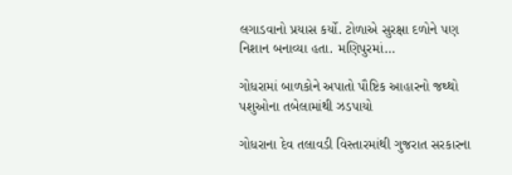લગાડવાનો પ્રયાસ કર્યો. ટોળાએ સુરક્ષા દળોને પણ નિશાન બનાવ્યા હતા. મણિપુરમાં…

ગોધરામાં બાળકોને અપાતો પૌષ્ટિક આહારનો જથ્થો પશુઓના તબેલામાંથી ઝડપાયો

ગોધરાના દેવ તલાવડી વિસ્તારમાંથી ગુજરાત સરકારના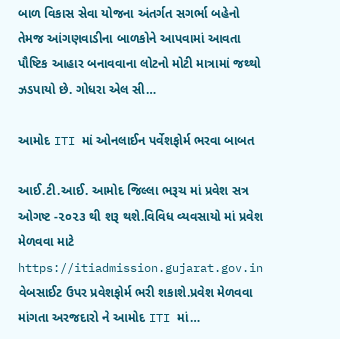બાળ વિકાસ સેવા યોજના અંતર્ગત સગર્ભા બહેનો તેમજ આંગણવાડીના બાળકોને આપવામાં આવતા પૌષ્ટિક આહાર બનાવવાના લોટનો મોટી માત્રામાં જથ્થો ઝડપાયો છે. ગોધરા એલ સી…

આમોદ ITI માં ઓનલાઈન પર્વેશફોર્મ ભરવા બાબત

આઈ.ટી.આઈ. આમોદ જિલ્લા ભરૂચ માં પ્રવેશ સત્ર ઓગષ્ટ -૨૦૨૩ થી શરૂ થશે.વિવિધ વ્યવસાયો માં પ્રવેશ મેળવવા માટે https://itiadmission.gujarat.gov.in વેબસાઈટ ઉપર પ્રવેશફોર્મ ભરી શકાશે.પ્રવેશ મેળવવા માંગતા અરજદારો ને આમોદ ITI માં…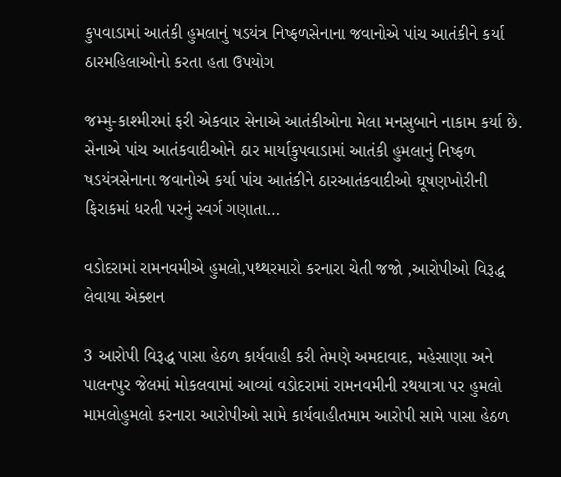કુપવાડામાં આતંકી હુમલાનું ષડયંત્ર નિષ્ફળસેનાના જવાનોએ પાંચ આતંકીને કર્યા ઠારમહિલાઓનો કરતા હતા ઉપયોગ

જમ્મુ-કાશ્મીરમાં ફરી એકવાર સેનાએ આતંકીઓના મેલા મનસુબાને નાકામ કર્યા છે. સેનાએ પાંચ આતંકવાદીઓને ઠાર માર્યાકુપવાડામાં આતંકી હુમલાનું નિષ્ફળ ષડયંત્રસેનાના જવાનોએ કર્યા પાંચ આતંકીને ઠારઆતંકવાદીઓ ઘૂષણખોરીની ફિરાકમાં ધરતી પરનું સ્વર્ગ ગણાતા…

વડોદરામાં રામનવમીએ હુમલો,પથ્થરમારો કરનારા ચેતી જજો ,આરોપીઓ વિરૂદ્ધ લેવાયા એક્શન

3 આરોપી વિરૂદ્ધ પાસા હેઠળ કાર્યવાહી કરી તેમણે અમદાવાદ, મહેસાણા અને પાલનપુર જેલમાં મોકલવામાં આવ્યાં વડોદરામાં રામનવમીની રથયાત્રા પર હુમલો મામલોહુમલો કરનારા આરોપીઓ સામે કાર્યવાહીતમામ આરોપી સામે પાસા હેઠળ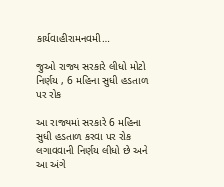કાર્યવાહીરામનવમી…

જુઓ રાજ્ય સરકારે લીધો મોટો નિર્ણય , 6 મહિના સુધી હડતાળ પર રોક

આ રાજ્યમાં સરકારે 6 મહિના સુધી હડતાળ કરવા પર રોક લગાવવાની નિર્ણય લીધો છે અને આ અંગે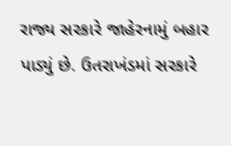રાજ્ય સરકારે જાહેરનામું બહાર પાડ્યું છે. ઉતરાખંડમાં સરકારે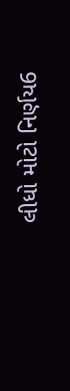લીધો મોટો નિર્ણય6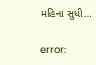મહિના સુધી…

error: